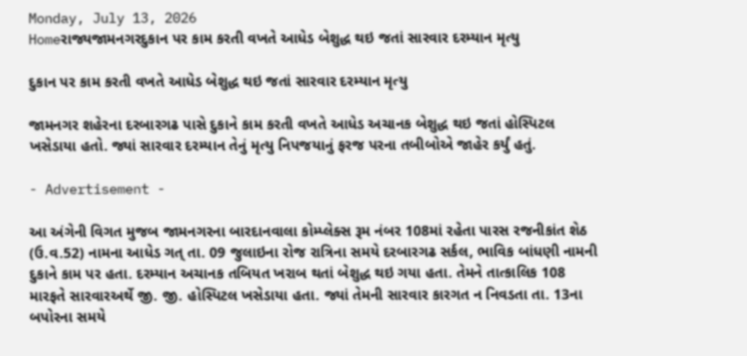Monday, July 13, 2026
Homeરાજ્યજામનગરદુકાન પર કામ કરતી વખતે આધેડ બેશુદ્ધ થઇ જતાં સારવાર દરમ્યાન મૃત્યુ

દુકાન પર કામ કરતી વખતે આધેડ બેશુદ્ધ થઇ જતાં સારવાર દરમ્યાન મૃત્યુ

જામનગર શહેરના દરબારગઢ પાસે દુકાને કામ કરતી વખતે આધેડ અચાનક બેશુદ્ધ થઇ જતાં હોસ્પિટલ ખસેડાયા હતો. જ્યાં સારવાર દરમ્યાન તેનું મૃત્યુ નિપજયાનું ફરજ પરના તબીબોએ જાહેર કર્યું હતું.

- Advertisement -

આ અંગેની વિગત મુજબ જામનગરના બારદાનવાલા કોમ્પ્લેક્સ રૂમ નંબર 108માં રહેતા પારસ રજનીકાંત શેઠ (ઉ.વ.52) નામના આધેડ ગત્ તા. 09 જુલાઇના રોજ રાત્રિના સમયે દરબારગઢ સર્કલ, ભાવિક બાંધણી નામની દુકાને કામ પર હતા. દરમ્યાન અચાનક તબિયત ખરાબ થતાં બેશુદ્ધ થઇ ગયા હતા. તેમને તાત્કાલિક 108 મારફતે સારવારઅર્થે જી. જી. હોસ્પિટલ ખસેડાયા હતા. જ્યાં તેમની સારવાર કારગત ન નિવડતા તા. 13ના બપોરના સમયે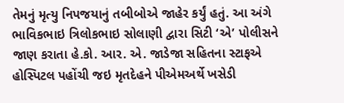તેમનું મૃત્યુ નિપજયાનું તબીબોએ જાહેર કર્યું હતું. આ અંગે ભાવિકભાઇ ત્રિલોકભાઇ સોલાણી દ્વારા સિટી ‘એ’ પોલીસને જાણ કરાતા હે.કો. આર. એ. જાડેજા સહિતના સ્ટાફએ હોસ્પિટલ પહોંચી જઇ મૃતદેહને પીએમઅર્થે ખસેડી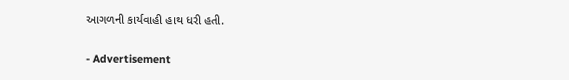આગળની કાર્યવાહી હાથ ધરી હતી.

- Advertisement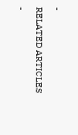-
RELATED ARTICLES
-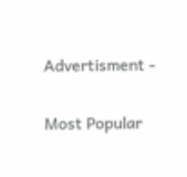Advertisment -

Most Popular